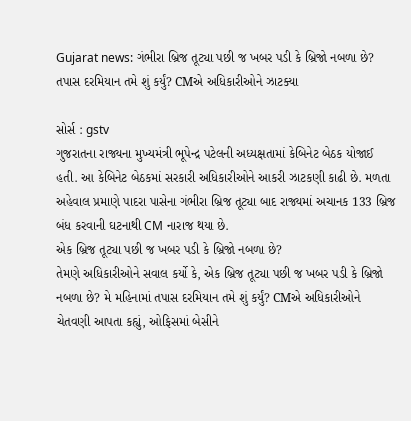Gujarat news: ગંભીરા બ્રિજ તૂટ્યા પછી જ ખબર પડી કે બ્રિજો નબળા છે? તપાસ દરમિયાન તમે શું કર્યું? CMએ અધિકારીઓને ઝાટક્યા

સોર્સ : gstv
ગુજરાતના રાજ્યના મુખ્યમંત્રી ભૂપેન્દ્ર પટેલની અધ્યક્ષતામાં કેબિનેટ બેઠક યોજાઈ હતી. આ કેબિનેટ બેઠકમાં સરકારી અધિકારીઓને આકરી ઝાટકણી કાઢી છે. મળતા અહેવાલ પ્રમાણે પાદરા પાસેના ગંભીરા બ્રિજ તૂટ્યા બાદ રાજ્યમાં અચાનક 133 બ્રિજ બંધ કરવાની ઘટનાથી CM નારાજ થયા છે.
એક બ્રિજ તૂટ્યા પછી જ ખબર પડી કે બ્રિજો નબળા છે?
તેમણે અધિકારીઓને સવાલ કર્યો કે, એક બ્રિજ તૂટ્યા પછી જ ખબર પડી કે બ્રિજો નબળા છે? મે મહિનામાં તપાસ દરમિયાન તમે શું કર્યું? CMએ અધિકારીઓને ચેતવણી આપતા કહ્યું, ઓફિસમાં બેસીને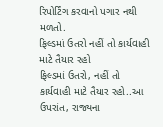રિપોર્ટિંગ કરવાનો પગાર નથી મળતો.
ફિલ્ડમાં ઉતરો નહીં તો કાર્યવાહી માટે તૈયાર રહો
ફિલ્ડમાં ઉતરો, નહીં તો કાર્યવાહી માટે તૈયાર રહો..આ ઉપરાંત, રાજ્યના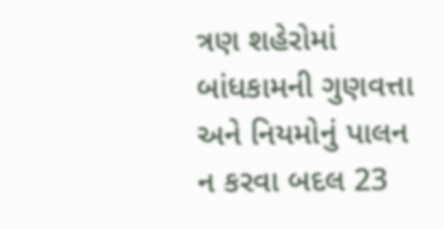ત્રણ શહેરોમાં બાંધકામની ગુણવત્તા અને નિયમોનું પાલન ન કરવા બદલ 23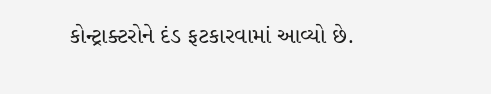કોન્ટ્રાક્ટરોને દંડ ફટકારવામાં આવ્યો છે.